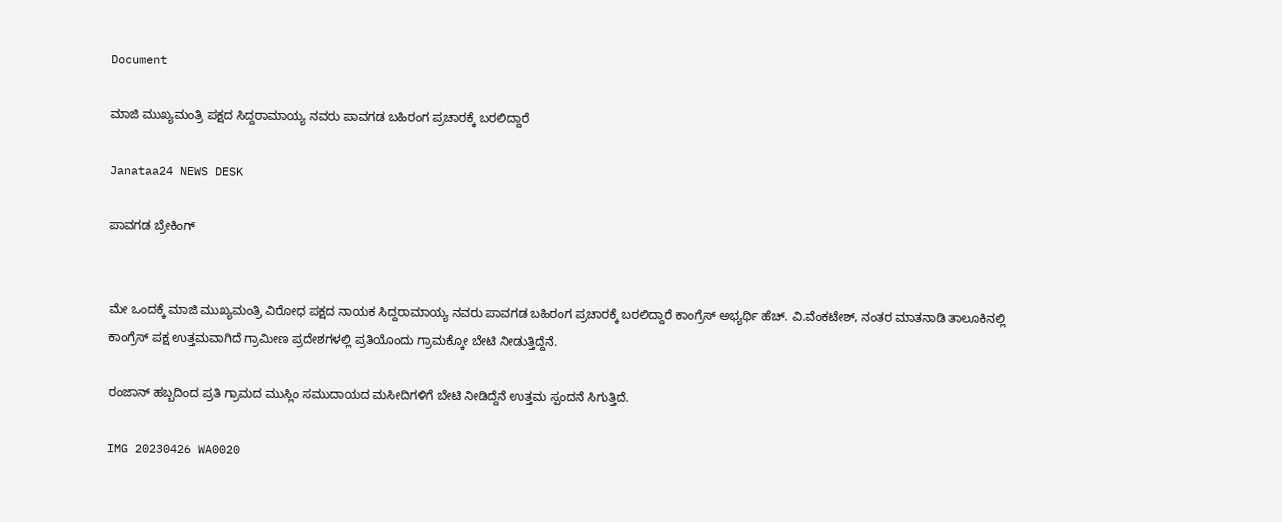Document

ಮಾಜಿ ಮುಖ್ಯಮಂತ್ರಿ ಪಕ್ಷದ ಸಿದ್ದರಾಮಾಯ್ಯ ನವರು ಪಾವಗಡ ಬಹಿರಂಗ ಪ್ರಚಾರಕ್ಕೆ ಬರಲಿದ್ದಾರೆ

Janataa24 NEWS DESK

ಪಾವಗಡ ಬ್ರೇಕಿಂಗ್


ಮೇ ಒಂದಕ್ಕೆ ಮಾಜಿ ಮುಖ್ಯಮಂತ್ರಿ ವಿರೋಧ ಪಕ್ಷದ ನಾಯಕ ಸಿದ್ದರಾಮಾಯ್ಯ ನವರು ಪಾವಗಡ ಬಹಿರಂಗ ಪ್ರಚಾರಕ್ಕೆ ಬರಲಿದ್ದಾರೆ ಕಾಂಗ್ರೆಸ್ ಅಭ್ಯರ್ಥಿ ಹೆಚ್. ವಿ.ವೆಂಕಟೇಶ್, ನಂತರ ಮಾತನಾಡಿ ತಾಲೂಕಿನಲ್ಲಿ ಕಾಂಗ್ರೆಸ್ ಪಕ್ಷ ಉತ್ತಮವಾಗಿದೆ ಗ್ರಾಮೀಣ ಪ್ರದೇಶಗಳಲ್ಲಿ ಪ್ರತಿಯೊಂದು ಗ್ರಾಮಕ್ಕೋ ಬೇಟಿ ನೀಡುತ್ತಿದ್ದೆನೆ.

ರಂಜಾನ್ ಹಬ್ಬದಿಂದ ಪ್ರತಿ ಗ್ರಾಮದ ಮುಸ್ಲಿಂ ಸಮುದಾಯದ ಮಸೀದಿಗಳಿಗೆ ಬೇಟಿ ನೀಡಿದ್ದೆನೆ ಉತ್ತಮ ಸ್ಪಂದನೆ ಸಿಗುತ್ತಿದೆ.

IMG 20230426 WA0020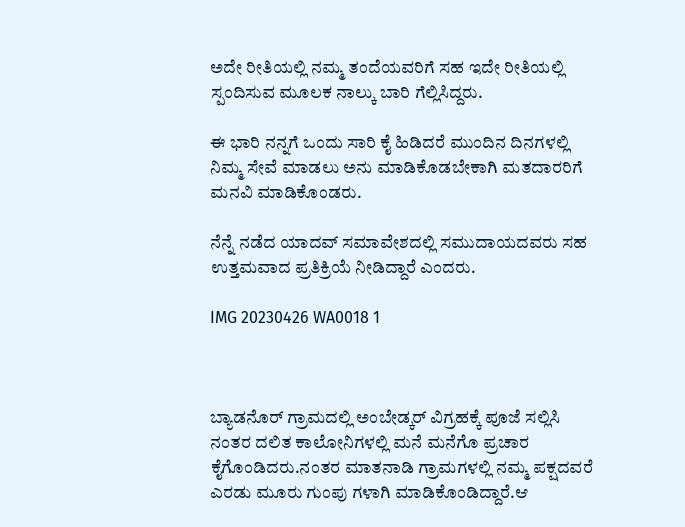ಅದೇ ರೀತಿಯಲ್ಲಿ ನಮ್ಮ ತಂದೆಯವರಿಗೆ ಸಹ ಇದೇ ರೀತಿಯಲ್ಲಿ ಸ್ಪಂದಿಸುವ ಮೂಲಕ ನಾಲ್ಕು ಬಾರಿ ಗೆಲ್ಲಿಸಿದ್ದರು.

ಈ ಭಾರಿ ನನ್ನಗೆ ಒಂದು ಸಾರಿ ಕೈ ಹಿಡಿದರೆ ಮುಂದಿನ ದಿನಗಳಲ್ಲಿ ನಿಮ್ಮ ಸೇವೆ ಮಾಡಲು ಅನು ಮಾಡಿಕೊಡಬೇಕಾಗಿ ಮತದಾರರಿಗೆ ಮನವಿ ಮಾಡಿಕೊಂಡರು.

ನೆನ್ನೆ ನಡೆದ ಯಾದವ್ ಸಮಾವೇಶದಲ್ಲಿ ಸಮುದಾಯದವರು ಸಹ ಉತ್ತಮವಾದ ಪ್ರತಿಕ್ರಿಯೆ ನೀಡಿದ್ದಾರೆ ಎಂದರು.

IMG 20230426 WA0018 1



ಬ್ಯಾಡನೊರ್ ಗ್ರಾಮದಲ್ಲಿ ಅಂಬೇಡ್ಕರ್ ವಿಗ್ರಹಕ್ಕೆ ಪೂಜೆ ಸಲ್ಲಿಸಿ ನಂತರ ದಲಿತ ಕಾಲೋನಿಗಳಲ್ಲಿ ಮನೆ ಮನೆಗೊ ಪ್ರಚಾರ ಕೈಗೊಂಡಿದರು.ನಂತರ ಮಾತನಾಡಿ ಗ್ರಾಮಗಳಲ್ಲಿ ನಮ್ಮ ಪಕ್ಷದವರೆ ಎರಡು ಮೂರು ಗುಂಪು ಗಳಾಗಿ ಮಾಡಿಕೊಂಡಿದ್ದಾರೆ.ಆ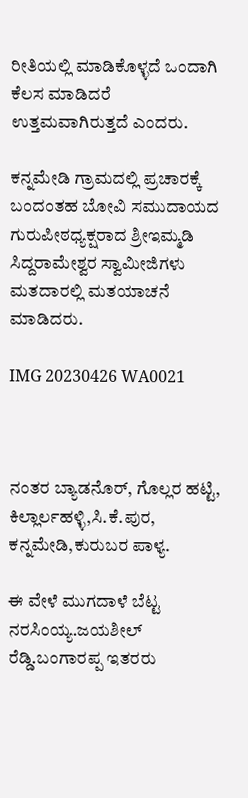ರೀತಿಯಲ್ಲಿ ಮಾಡಿಕೊಳ್ಳದೆ ಒಂದಾಗಿ ಕೆಲಸ ಮಾಡಿದರೆ ಉತ್ತಮವಾಗಿರುತ್ತದೆ ಎಂದರು.

ಕನ್ನಮೇಡಿ ಗ್ರಾಮದಲ್ಲಿ ಪ್ರಚಾರಕ್ಕೆ ಬಂದಂತಹ ಬೋವಿ ಸಮುದಾಯದ ಗುರುಪೀಠಧ್ಯಕ್ಷರಾದ ಶ್ರೀಇಮ್ಮಡಿ ಸಿದ್ದರಾಮೇಶ್ವರ ಸ್ವಾಮೀಜಿಗಳು ಮತದಾರಲ್ಲಿ ಮತಯಾಚನೆ ಮಾಡಿದರು.

IMG 20230426 WA0021



ನಂತರ ಬ್ಯಾಡನೊರ್, ಗೊಲ್ಲರ ಹಟ್ಟಿ, ಕಿಲ್ಲಾರ್ಲಹಳ್ಳಿ,ಸಿ.ಕೆ‌.ಪುರ, ಕನ್ನಮೇಡಿ,ಕುರುಬರ ಪಾಳ್ಯ.

ಈ ವೇಳೆ ಮುಗದಾಳೆ ಬೆಟ್ಟ ನರಸಿಂಯ್ಯ.ಜಯಶೀಲ್ ರೆಡ್ಡಿ.ಬಂಗಾರಪ್ಪ ಇತರರು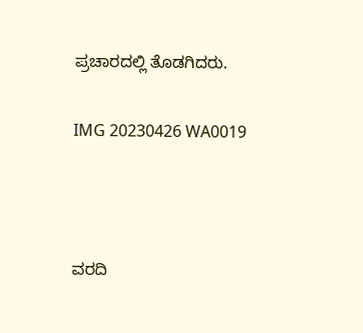ಪ್ರಚಾರದಲ್ಲಿ ತೊಡಗಿದರು.

IMG 20230426 WA0019



ವರದಿ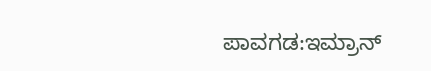ಪಾವಗಡ:ಇಮ್ರಾನ್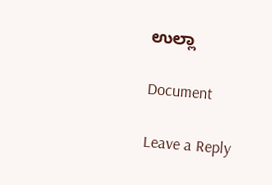ಉಲ್ಲಾ

Document

Leave a Reply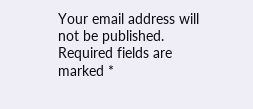Your email address will not be published. Required fields are marked *